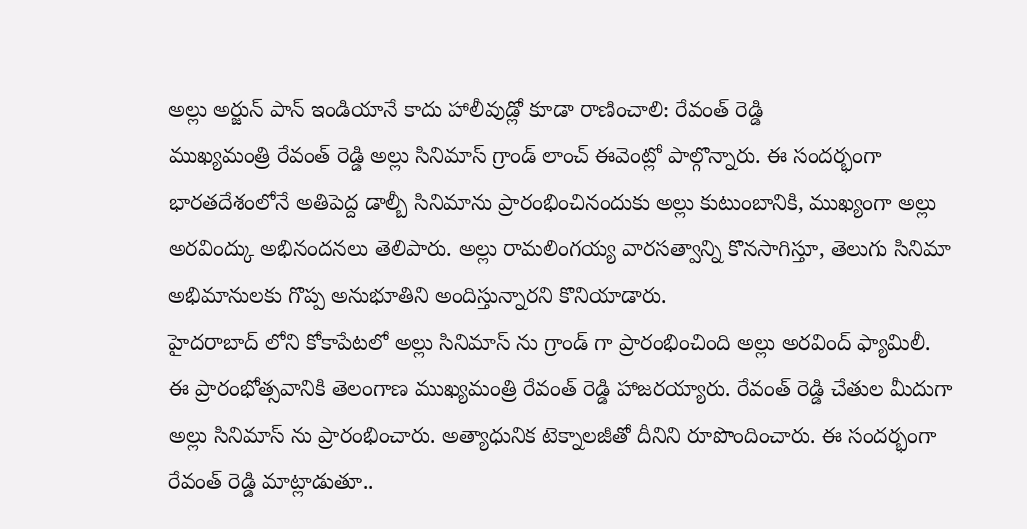అల్లు అర్జున్ పాన్ ఇండియానే కాదు హాలీవుడ్లో కూడా రాణించాలి: రేవంత్ రెడ్డి
ముఖ్యమంత్రి రేవంత్ రెడ్డి అల్లు సినిమాస్ గ్రాండ్ లాంచ్ ఈవెంట్లో పాల్గొన్నారు. ఈ సందర్భంగా భారతదేశంలోనే అతిపెద్ద డాల్బీ సినిమాను ప్రారంభించినందుకు అల్లు కుటుంబానికి, ముఖ్యంగా అల్లు అరవింద్కు అభినందనలు తెలిపారు. అల్లు రామలింగయ్య వారసత్వాన్ని కొనసాగిస్తూ, తెలుగు సినిమా అభిమానులకు గొప్ప అనుభూతిని అందిస్తున్నారని కొనియాడారు.
హైదరాబాద్ లోని కోకాపేటలో అల్లు సినిమాస్ ను గ్రాండ్ గా ప్రారంభించింది అల్లు అరవింద్ ఫ్యామిలీ. ఈ ప్రారంభోత్సవానికి తెలంగాణ ముఖ్యమంత్రి రేవంత్ రెడ్డి హాజరయ్యారు. రేవంత్ రెడ్డి చేతుల మీదుగా అల్లు సినిమాస్ ను ప్రారంభించారు. అత్యాధునిక టెక్నాలజీతో దీనిని రూపొందించారు. ఈ సందర్భంగా రేవంత్ రెడ్డి మాట్లాడుతూ..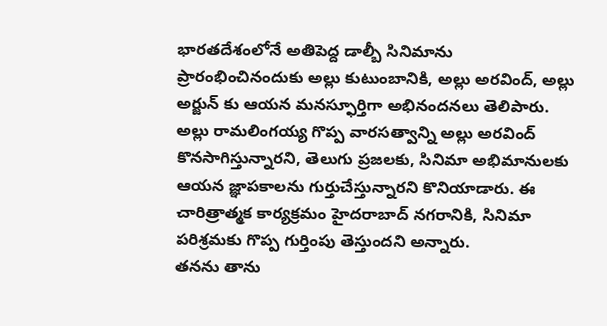భారతదేశంలోనే అతిపెద్ద డాల్బీ సినిమాను ప్రారంభించినందుకు అల్లు కుటుంబానికి, అల్లు అరవింద్, అల్లు అర్జున్ కు ఆయన మనస్ఫూర్తిగా అభినందనలు తెలిపారు. అల్లు రామలింగయ్య గొప్ప వారసత్వాన్ని అల్లు అరవింద్ కొనసాగిస్తున్నారని, తెలుగు ప్రజలకు, సినిమా అభిమానులకు ఆయన జ్ఞాపకాలను గుర్తుచేస్తున్నారని కొనియాడారు. ఈ చారిత్రాత్మక కార్యక్రమం హైదరాబాద్ నగరానికి, సినిమా పరిశ్రమకు గొప్ప గుర్తింపు తెస్తుందని అన్నారు.
తనను తాను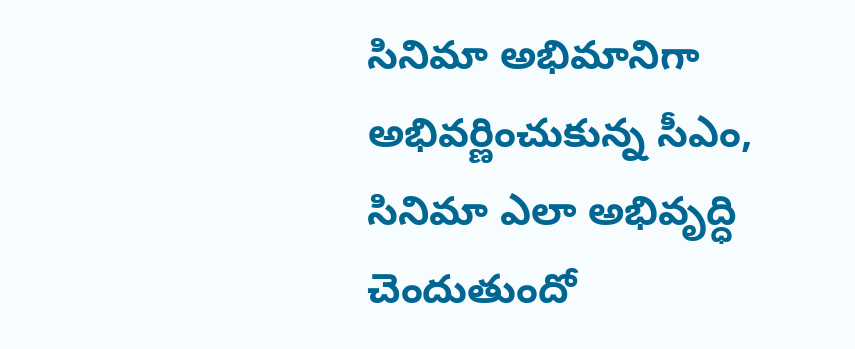సినిమా అభిమానిగా అభివర్ణించుకున్న సీఎం, సినిమా ఎలా అభివృద్ధి చెందుతుందో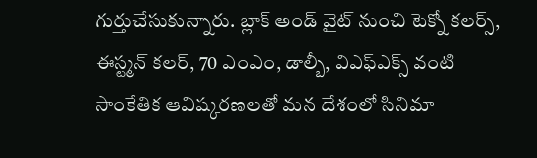గుర్తుచేసుకున్నారు. బ్లాక్ అండ్ వైట్ నుంచి టెక్నో కలర్స్, ఈస్ట్మన్ కలర్, 70 ఎంఎం, డాల్బీ, విఎఫ్ఎక్స్ వంటి సాంకేతిక ఆవిష్కరణలతో మన దేశంలో సినిమా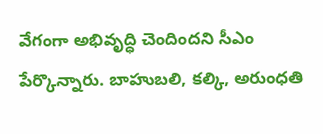వేగంగా అభివృద్ధి చెందిందని సీఎం పేర్కొన్నారు. బాహుబలి, కల్కి, అరుంధతి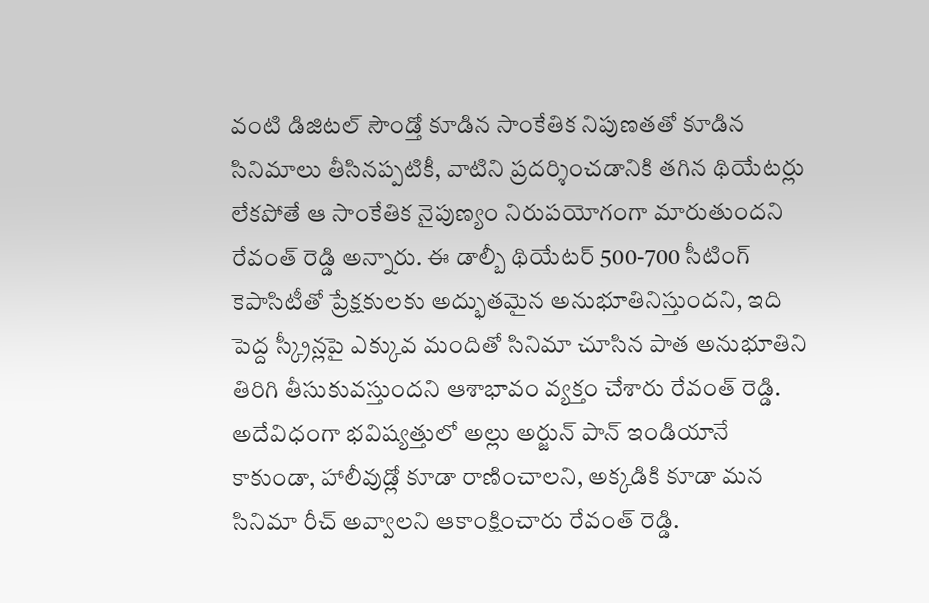వంటి డిజిటల్ సౌండ్తో కూడిన సాంకేతిక నిపుణతతో కూడిన సినిమాలు తీసినప్పటికీ, వాటిని ప్రదర్శించడానికి తగిన థియేటర్లు లేకపోతే ఆ సాంకేతిక నైపుణ్యం నిరుపయోగంగా మారుతుందని రేవంత్ రెడ్డి అన్నారు. ఈ డాల్బీ థియేటర్ 500-700 సీటింగ్ కెపాసిటీతో ప్రేక్షకులకు అద్భుతమైన అనుభూతినిస్తుందని, ఇది పెద్ద స్క్రీన్లపై ఎక్కువ మందితో సినిమా చూసిన పాత అనుభూతిని తిరిగి తీసుకువస్తుందని ఆశాభావం వ్యక్తం చేశారు రేవంత్ రెడ్డి. అదేవిధంగా భవిష్యత్తులో అల్లు అర్జున్ పాన్ ఇండియానే కాకుండా, హాలీవుడ్లో కూడా రాణించాలని, అక్కడికి కూడా మన సినిమా రీచ్ అవ్వాలని ఆకాంక్షించారు రేవంత్ రెడ్డి.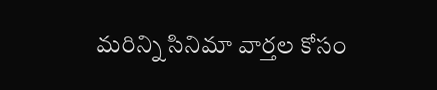మరిన్ని సినిమా వార్తల కోసం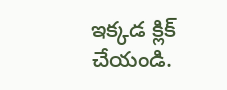ఇక్కడ క్లిక్ చేయండి.